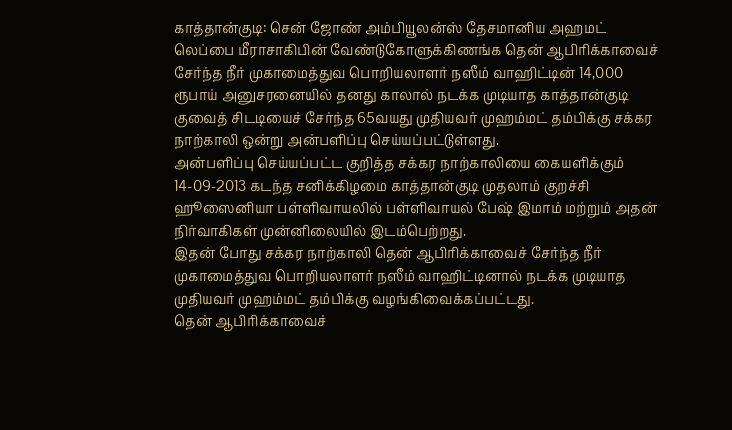காத்தான்குடி: சென் ஜோண் அம்பியூலன்ஸ் தேசமானிய அஹமட் லெப்பை மீராசாகிபின் வேண்டுகோளுக்கிணங்க தென் ஆபிரிக்காவைச் சேர்ந்த நீர் முகாமைத்துவ பொறியலாளர் நஸீம் வாஹிட்டின் 14,000 ரூபாய் அனுசரனையில் தனது காலால் நடக்க முடியாத காத்தான்குடி குவைத் சிடடியைச் சேர்ந்த 65வயது முதியவர் முஹம்மட் தம்பிக்கு சக்கர நாற்காலி ஒன்று அன்பளிப்பு செய்யப்பட்டுள்ளது.
அன்பளிப்பு செய்யப்பட்ட குறித்த சக்கர நாற்காலியை கையளிக்கும் 14-09-2013 கடந்த சனிக்கிழமை காத்தான்குடி முதலாம் குறச்சி ஹூஸைனியா பள்ளிவாயலில் பள்ளிவாயல் பேஷ் இமாம் மற்றும் அதன் நிர்வாகிகள் முன்னிலையில் இடம்பெற்றது.
இதன் போது சக்கர நாற்காலி தென் ஆபிரிக்காவைச் சேர்ந்த நீர் முகாமைத்துவ பொறியலாளர் நஸீம் வாஹிட்டினால் நடக்க முடியாத முதியவர் முஹம்மட் தம்பிக்கு வழங்கிவைக்கப்பட்டது.
தென் ஆபிரிக்காவைச்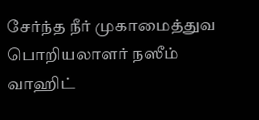சேர்ந்த நீர் முகாமைத்துவ பொறியலாளர் நஸீம் வாஹிட்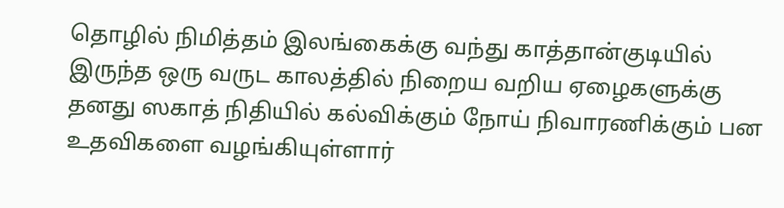தொழில் நிமித்தம் இலங்கைக்கு வந்து காத்தான்குடியில் இருந்த ஒரு வருட காலத்தில் நிறைய வறிய ஏழைகளுக்கு தனது ஸகாத் நிதியில் கல்விக்கும் நோய் நிவாரணிக்கும் பன உதவிகளை வழங்கியுள்ளார்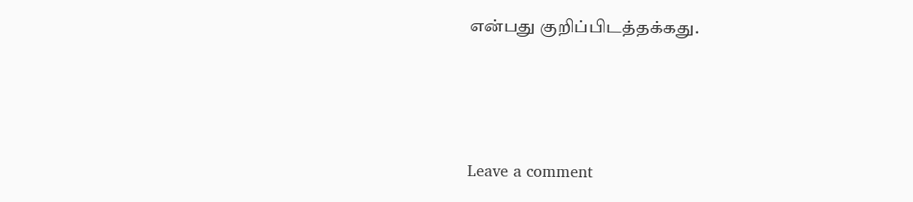என்பது குறிப்பிடத்தக்கது.



Leave a comment